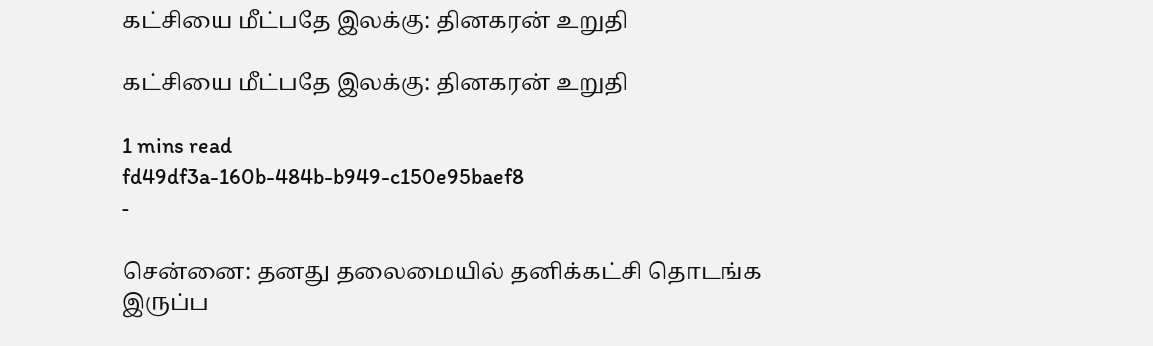கட்சியை மீட்பதே இலக்கு: தினகரன் உறுதி

கட்சியை மீட்பதே இலக்கு: தினகரன் உறுதி

1 mins read
fd49df3a-160b-484b-b949-c150e95baef8
-

சென்னை: தனது தலைமையில் தனிக்கட்சி தொடங்க இருப்ப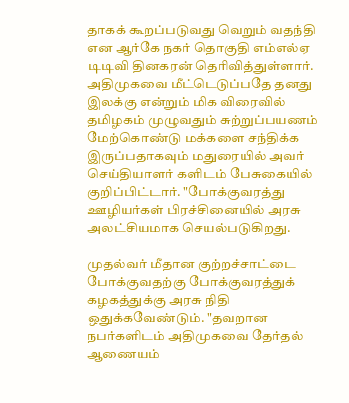தாகக் கூறப்படுவது வெறும் வதந்தி என ஆர்கே நகர் தொகுதி எம்எல்ஏ டிடிவி தினகரன் தெரிவித்துள்ளார். அதிமுகவை மீட்டெடுப்பதே தனது இலக்கு என்றும் மிக விரைவில் தமிழகம் முழுவதும் சுற்றுப்பயணம் மேற்கொண்டு மக்களை சந்திக்க இருப்பதாகவும் மதுரையில் அவர் செய்தியாளர் களிடம் பேசுகையில் குறிப்பிட்டார். "போக்குவரத்து ஊழியர்கள் பிரச்சினையில் அரசு அலட்சியமாக செயல்படுகிறது.

முதல்வர் மீதான குற்றச்சாட்டை போக்குவதற்கு போக்குவரத்துக் கழகத்துக்கு அரசு நிதி ஒதுக்கவேண்டும். "தவறான நபர்களிடம் அதிமுகவை தேர்தல் ஆணையம்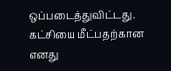ஒப்படைத்துவிட்டது. கட்சியை மீட்பதற்கான எனது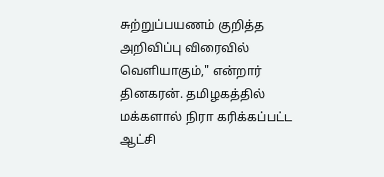சுற்றுப்பயணம் குறித்த அறிவிப்பு விரைவில் வெளியாகும்," என்றார் தினகரன். தமிழகத்தில் மக்களால் நிரா கரிக்கப்பட்ட ஆட்சி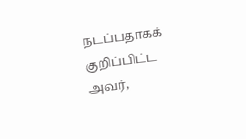நடப்பதாகக் குறிப்பிட்ட அவர்,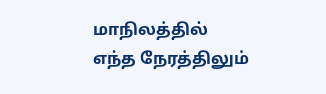மாநிலத்தில் எந்த நேரத்திலும்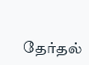தேர்தல்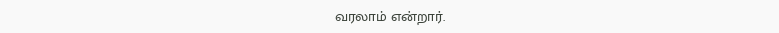வரலாம் என்றார்.